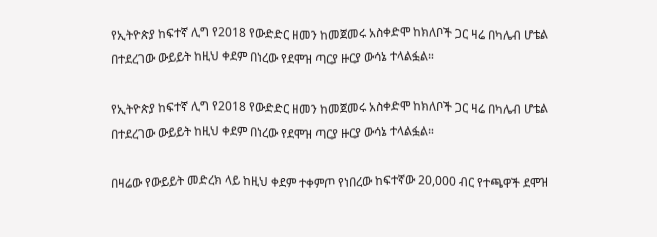የኢትዮጵያ ከፍተኛ ሊግ የ2018 የውድድር ዘመን ከመጀመሩ አስቀድሞ ከክለቦች ጋር ዛሬ በካሌብ ሆቴል በተደረገው ውይይት ከዚህ ቀደም በነረው የደሞዝ ጣርያ ዙርያ ውሳኔ ተላልፏል።

የኢትዮጵያ ከፍተኛ ሊግ የ2018 የውድድር ዘመን ከመጀመሩ አስቀድሞ ከክለቦች ጋር ዛሬ በካሌብ ሆቴል በተደረገው ውይይት ከዚህ ቀደም በነረው የደሞዝ ጣርያ ዙርያ ውሳኔ ተላልፏል።

በዛሬው የውይይት መድረክ ላይ ከዚህ ቀደም ተቀምጦ የነበረው ከፍተኛው 20,000 ብር የተጫዋች ደሞዝ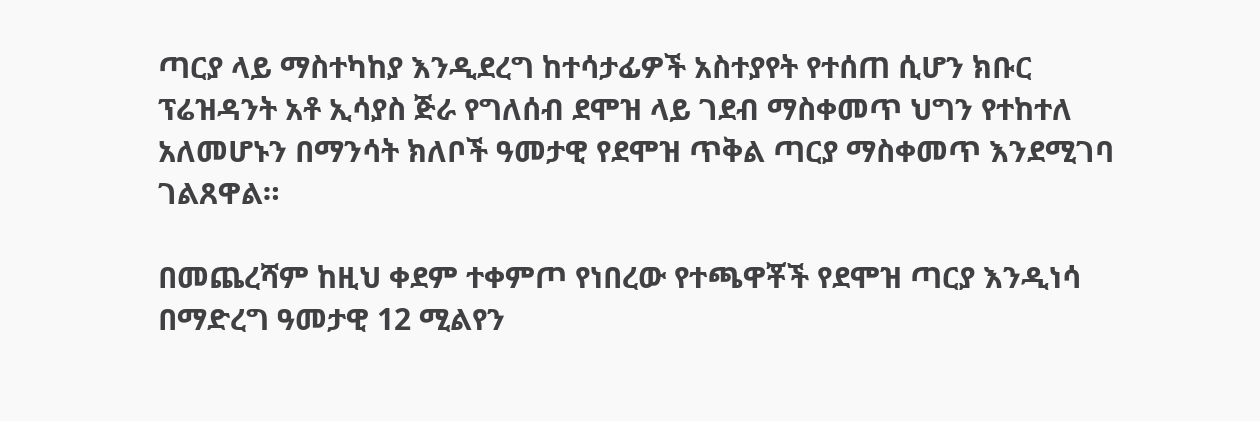ጣርያ ላይ ማስተካከያ እንዲደረግ ከተሳታፊዎች አስተያየት የተሰጠ ሲሆን ክቡር ፕሬዝዳንት አቶ ኢሳያስ ጅራ የግለሰብ ደሞዝ ላይ ገደብ ማስቀመጥ ህግን የተከተለ አለመሆኑን በማንሳት ክለቦች ዓመታዊ የደሞዝ ጥቅል ጣርያ ማስቀመጥ እንደሚገባ ገልጸዋል።

በመጨረሻም ከዚህ ቀደም ተቀምጦ የነበረው የተጫዋቾች የደሞዝ ጣርያ እንዲነሳ በማድረግ ዓመታዊ 12 ሚልየን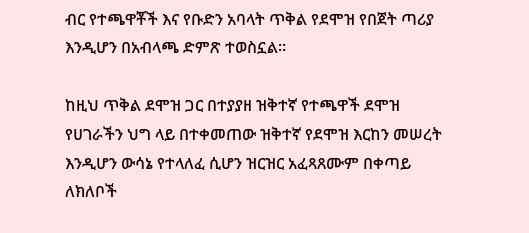ብር የተጫዋቾች እና የቡድን አባላት ጥቅል የደሞዝ የበጀት ጣሪያ እንዲሆን በአብላጫ ድምጽ ተወስኗል።

ከዚህ ጥቅል ደሞዝ ጋር በተያያዘ ዝቅተኛ የተጫዋች ደሞዝ የሀገራችን ህግ ላይ በተቀመጠው ዝቅተኛ የደሞዝ እርከን መሠረት እንዲሆን ውሳኔ የተላለፈ ሲሆን ዝርዝር አፈጻጸሙም በቀጣይ ለክለቦች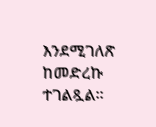እንደሚገለጽ ከመድረኩ ተገልጿል።